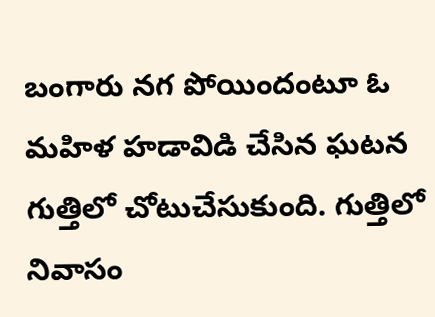బంగారు నగ పోయిందంటూ ఓ మహిళ హడావిడి చేసిన ఘటన గుత్తిలో చోటుచేసుకుంది. గుత్తిలో నివాసం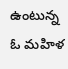ఉంటున్న ఓ మహిళ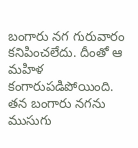బంగారు నగ గురువారం కనిపించలేదు. దీంతో ఆ మహిళ కంగారుపడిపోయింది. తన బంగారు నగను ముసుగు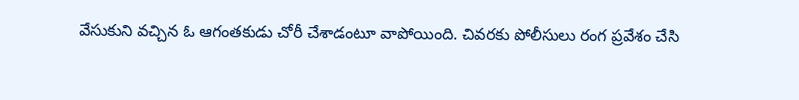వేసుకుని వచ్చిన ఓ ఆగంతకుడు చోరీ చేశాడంటూ వాపోయింది. చివరకు పోలీసులు రంగ ప్రవేశం చేసి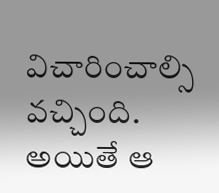విచారించాల్సి వచ్చింది. అయితే ఆ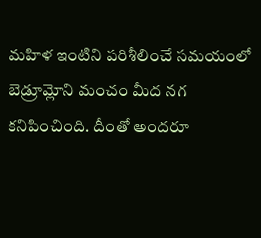మహిళ ఇంటిని పరిశీలించే సమయంలో బెడ్రూమ్లోని మంచం మీద నగ కనిపించింది. దీంతో అందరూ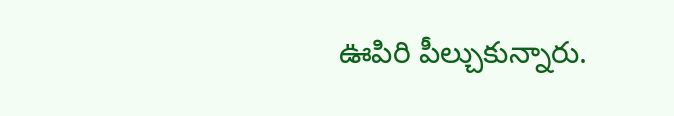ఊపిరి పీల్చుకున్నారు.